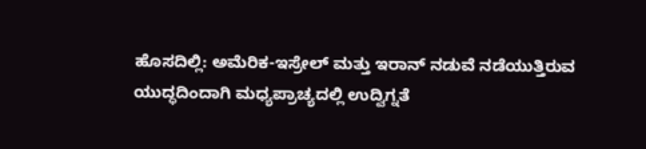ಹೊಸದಿಲ್ಲಿ: ಅಮೆರಿಕ-ಇಸ್ರೇಲ್ ಮತ್ತು ಇರಾನ್ ನಡುವೆ ನಡೆಯುತ್ತಿರುವ ಯುದ್ಧದಿಂದಾಗಿ ಮಧ್ಯಪ್ರಾಚ್ಯದಲ್ಲಿ ಉದ್ವಿಗ್ನತೆ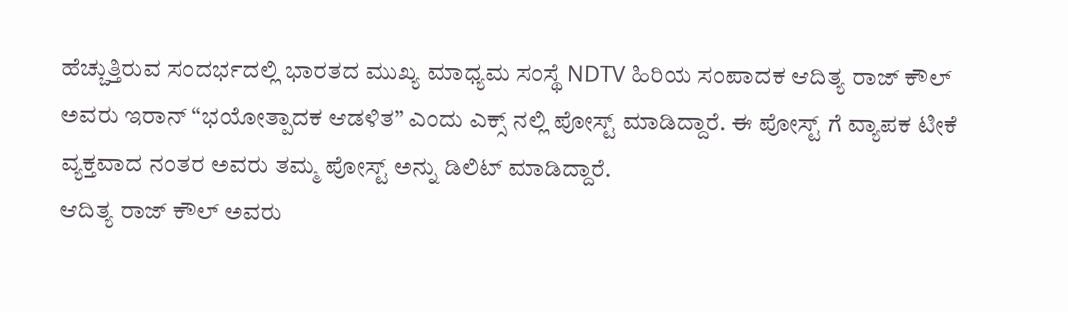ಹೆಚ್ಚುತ್ತಿರುವ ಸಂದರ್ಭದಲ್ಲಿ ಭಾರತದ ಮುಖ್ಯ ಮಾಧ್ಯಮ ಸಂಸ್ಥೆ NDTV ಹಿರಿಯ ಸಂಪಾದಕ ಆದಿತ್ಯ ರಾಜ್ ಕೌಲ್ ಅವರು ಇರಾನ್ “ಭಯೋತ್ಪಾದಕ ಆಡಳಿತ” ಎಂದು ಎಕ್ಸ್ ನಲ್ಲಿ ಪೋಸ್ಟ್ ಮಾಡಿದ್ದಾರೆ. ಈ ಪೋಸ್ಟ್ ಗೆ ವ್ಯಾಪಕ ಟೀಕೆ ವ್ಯಕ್ತವಾದ ನಂತರ ಅವರು ತಮ್ಮ ಪೋಸ್ಟ್ ಅನ್ನು ಡಿಲಿಟ್ ಮಾಡಿದ್ದಾರೆ.
ಆದಿತ್ಯ ರಾಜ್ ಕೌಲ್ ಅವರು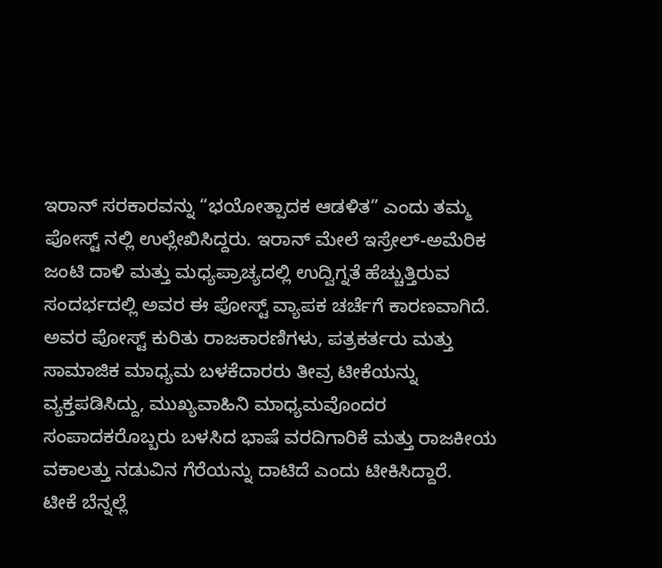ಇರಾನ್ ಸರಕಾರವನ್ನು “ಭಯೋತ್ಪಾದಕ ಆಡಳಿತ” ಎಂದು ತಮ್ಮ ಪೋಸ್ಟ್ ನಲ್ಲಿ ಉಲ್ಲೇಖಿಸಿದ್ದರು. ಇರಾನ್ ಮೇಲೆ ಇಸ್ರೇಲ್-ಅಮೆರಿಕ ಜಂಟಿ ದಾಳಿ ಮತ್ತು ಮಧ್ಯಪ್ರಾಚ್ಯದಲ್ಲಿ ಉದ್ವಿಗ್ನತೆ ಹೆಚ್ಚುತ್ತಿರುವ ಸಂದರ್ಭದಲ್ಲಿ ಅವರ ಈ ಪೋಸ್ಟ್ ವ್ಯಾಪಕ ಚರ್ಚೆಗೆ ಕಾರಣವಾಗಿದೆ.
ಅವರ ಪೋಸ್ಟ್ ಕುರಿತು ರಾಜಕಾರಣಿಗಳು, ಪತ್ರಕರ್ತರು ಮತ್ತು ಸಾಮಾಜಿಕ ಮಾಧ್ಯಮ ಬಳಕೆದಾರರು ತೀವ್ರ ಟೀಕೆಯನ್ನು ವ್ಯಕ್ತಪಡಿಸಿದ್ದು, ಮುಖ್ಯವಾಹಿನಿ ಮಾಧ್ಯಮವೊಂದರ ಸಂಪಾದಕರೊಬ್ಬರು ಬಳಸಿದ ಭಾಷೆ ವರದಿಗಾರಿಕೆ ಮತ್ತು ರಾಜಕೀಯ ವಕಾಲತ್ತು ನಡುವಿನ ಗೆರೆಯನ್ನು ದಾಟಿದೆ ಎಂದು ಟೀಕಿಸಿದ್ದಾರೆ.
ಟೀಕೆ ಬೆನ್ನಲ್ಲೆ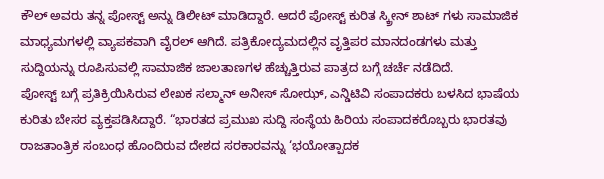ಕೌಲ್ ಅವರು ತನ್ನ ಪೋಸ್ಟ್ ಅನ್ನು ಡಿಲೀಟ್ ಮಾಡಿದ್ದಾರೆ. ಆದರೆ ಪೋಸ್ಟ್ ಕುರಿತ ಸ್ಕ್ರೀನ್ ಶಾಟ್ ಗಳು ಸಾಮಾಜಿಕ ಮಾಧ್ಯಮಗಳಲ್ಲಿ ವ್ಯಾಪಕವಾಗಿ ವೈರಲ್ ಆಗಿದೆ. ಪತ್ರಿಕೋದ್ಯಮದಲ್ಲಿನ ವೃತ್ತಿಪರ ಮಾನದಂಡಗಳು ಮತ್ತು ಸುದ್ದಿಯನ್ನು ರೂಪಿಸುವಲ್ಲಿ ಸಾಮಾಜಿಕ ಜಾಲತಾಣಗಳ ಹೆಚ್ಚುತ್ತಿರುವ ಪಾತ್ರದ ಬಗ್ಗೆ ಚರ್ಚೆ ನಡೆದಿದೆ.
ಪೋಸ್ಟ್ ಬಗ್ಗೆ ಪ್ರತಿಕ್ರಿಯಿಸಿರುವ ಲೇಖಕ ಸಲ್ಮಾನ್ ಅನೀಸ್ ಸೋಝ್, ಎನ್ಡಿಟಿವಿ ಸಂಪಾದಕರು ಬಳಸಿದ ಭಾಷೆಯ ಕುರಿತು ಬೇಸರ ವ್ಯಕ್ತಪಡಿಸಿದ್ದಾರೆ. “ಭಾರತದ ಪ್ರಮುಖ ಸುದ್ದಿ ಸಂಸ್ಥೆಯ ಹಿರಿಯ ಸಂಪಾದಕರೊಬ್ಬರು ಭಾರತವು ರಾಜತಾಂತ್ರಿಕ ಸಂಬಂಧ ಹೊಂದಿರುವ ದೇಶದ ಸರಕಾರವನ್ನು ‘ಭಯೋತ್ಪಾದಕ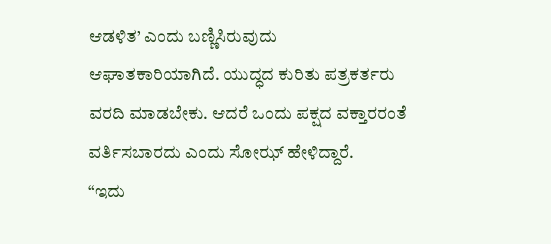ಆಡಳಿತ’ ಎಂದು ಬಣ್ಣಿಸಿರುವುದು ಆಘಾತಕಾರಿಯಾಗಿದೆ. ಯುದ್ಧದ ಕುರಿತು ಪತ್ರಕರ್ತರು ವರದಿ ಮಾಡಬೇಕು. ಆದರೆ ಒಂದು ಪಕ್ಷದ ವಕ್ತಾರರಂತೆ ವರ್ತಿಸಬಾರದು ಎಂದು ಸೋಝ್ ಹೇಳಿದ್ದಾರೆ.
“ಇದು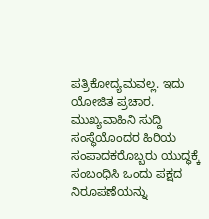ಪತ್ರಿಕೋದ್ಯಮವಲ್ಲ. ಇದು ಯೋಜಿತ ಪ್ರಚಾರ. ಮುಖ್ಯವಾಹಿನಿ ಸುದ್ದಿ ಸಂಸ್ಥೆಯೊಂದರ ಹಿರಿಯ ಸಂಪಾದಕರೊಬ್ಬರು ಯುದ್ಧಕ್ಕೆ ಸಂಬಂಧಿಸಿ ಒಂದು ಪಕ್ಷದ ನಿರೂಪಣೆಯನ್ನು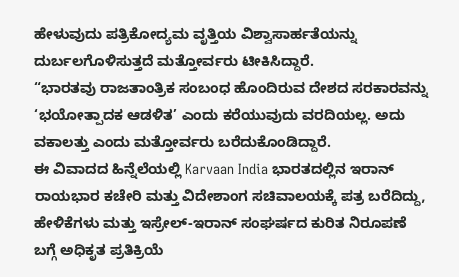ಹೇಳುವುದು ಪತ್ರಿಕೋದ್ಯಮ ವೃತ್ತಿಯ ವಿಶ್ವಾಸಾರ್ಹತೆಯನ್ನು ದುರ್ಬಲಗೊಳಿಸುತ್ತದೆ ಮತ್ತೋರ್ವರು ಟೀಕಿಸಿದ್ದಾರೆ.
“ಭಾರತವು ರಾಜತಾಂತ್ರಿಕ ಸಂಬಂಧ ಹೊಂದಿರುವ ದೇಶದ ಸರಕಾರವನ್ನು ‘ಭಯೋತ್ಪಾದಕ ಆಡಳಿತ’ ಎಂದು ಕರೆಯುವುದು ವರದಿಯಲ್ಲ. ಅದು ವಕಾಲತ್ತು ಎಂದು ಮತ್ತೋರ್ವರು ಬರೆದುಕೊಂಡಿದ್ದಾರೆ.
ಈ ವಿವಾದದ ಹಿನ್ನೆಲೆಯಲ್ಲಿ Karvaan India ಭಾರತದಲ್ಲಿನ ಇರಾನ್ ರಾಯಭಾರ ಕಚೇರಿ ಮತ್ತು ವಿದೇಶಾಂಗ ಸಚಿವಾಲಯಕ್ಕೆ ಪತ್ರ ಬರೆದಿದ್ದು, ಹೇಳಿಕೆಗಳು ಮತ್ತು ಇಸ್ರೇಲ್-ಇರಾನ್ ಸಂಘರ್ಷದ ಕುರಿತ ನಿರೂಪಣೆ ಬಗ್ಗೆ ಅಧಿಕೃತ ಪ್ರತಿಕ್ರಿಯೆ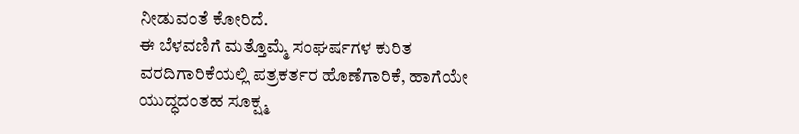ನೀಡುವಂತೆ ಕೋರಿದೆ.
ಈ ಬೆಳವಣಿಗೆ ಮತ್ತೊಮ್ಮೆ ಸಂಘರ್ಷಗಳ ಕುರಿತ ವರದಿಗಾರಿಕೆಯಲ್ಲಿ ಪತ್ರಕರ್ತರ ಹೊಣೆಗಾರಿಕೆ, ಹಾಗೆಯೇ ಯುದ್ಧದಂತಹ ಸೂಕ್ಷ್ಮ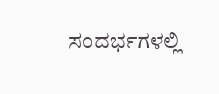ಸಂದರ್ಭಗಳಲ್ಲಿ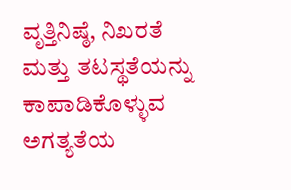ವೃತ್ತಿನಿಷ್ಠೆ, ನಿಖರತೆ ಮತ್ತು ತಟಸ್ಥತೆಯನ್ನು ಕಾಪಾಡಿಕೊಳ್ಳುವ ಅಗತ್ಯತೆಯ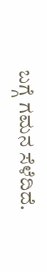ಬಗ್ಗೆ ಗಮನ ಸೆಳೆದಿದೆ.